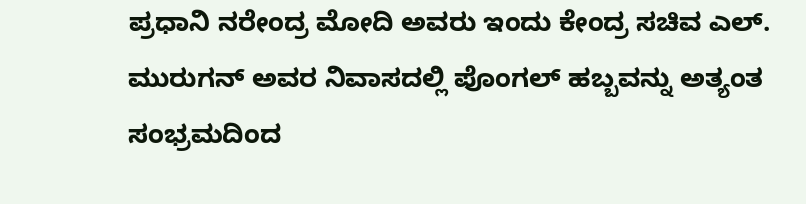ಪ್ರಧಾನಿ ನರೇಂದ್ರ ಮೋದಿ ಅವರು ಇಂದು ಕೇಂದ್ರ ಸಚಿವ ಎಲ್. ಮುರುಗನ್ ಅವರ ನಿವಾಸದಲ್ಲಿ ಪೊಂಗಲ್ ಹಬ್ಬವನ್ನು ಅತ್ಯಂತ ಸಂಭ್ರಮದಿಂದ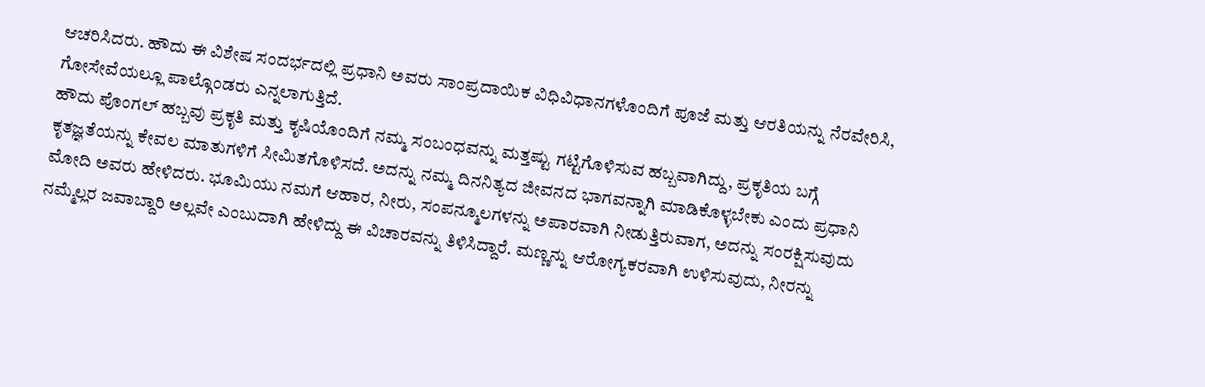ಆಚರಿಸಿದರು. ಹೌದು ಈ ವಿಶೇಷ ಸಂದರ್ಭದಲ್ಲಿ ಪ್ರಧಾನಿ ಅವರು ಸಾಂಪ್ರದಾಯಿಕ ವಿಧಿವಿಧಾನಗಳೊಂದಿಗೆ ಪೂಜೆ ಮತ್ತು ಆರತಿಯನ್ನು ನೆರವೇರಿಸಿ, ಗೋಸೇವೆಯಲ್ಲೂ ಪಾಲ್ಗೊಂಡರು ಎನ್ನಲಾಗುತ್ತಿದೆ.
ಹೌದು ಪೊಂಗಲ್ ಹಬ್ಬವು ಪ್ರಕೃತಿ ಮತ್ತು ಕೃಷಿಯೊಂದಿಗೆ ನಮ್ಮ ಸಂಬಂಧವನ್ನು ಮತ್ತಷ್ಟು ಗಟ್ಟಿಗೊಳಿಸುವ ಹಬ್ಬವಾಗಿದ್ದು, ಪ್ರಕೃತಿಯ ಬಗ್ಗೆ ಕೃತಜ್ಞತೆಯನ್ನು ಕೇವಲ ಮಾತುಗಳಿಗೆ ಸೀಮಿತಗೊಳಿಸದೆ. ಅದನ್ನು ನಮ್ಮ ದಿನನಿತ್ಯದ ಜೀವನದ ಭಾಗವನ್ನಾಗಿ ಮಾಡಿಕೊಳ್ಳಬೇಕು ಎಂದು ಪ್ರಧಾನಿ ಮೋದಿ ಅವರು ಹೇಳಿದರು. ಭೂಮಿಯು ನಮಗೆ ಆಹಾರ, ನೀರು, ಸಂಪನ್ಮೂಲಗಳನ್ನು ಅಪಾರವಾಗಿ ನೀಡುತ್ತಿರುವಾಗ, ಅದನ್ನು ಸಂರಕ್ಷಿಸುವುದು ನಮ್ಮೆಲ್ಲರ ಜವಾಬ್ದಾರಿ ಅಲ್ಲವೇ ಎಂಬುದಾಗಿ ಹೇಳಿದ್ದು ಈ ವಿಚಾರವನ್ನು ತಿಳಿಸಿದ್ದಾರೆ. ಮಣ್ಣನ್ನು ಆರೋಗ್ಯಕರವಾಗಿ ಉಳಿಸುವುದು, ನೀರನ್ನು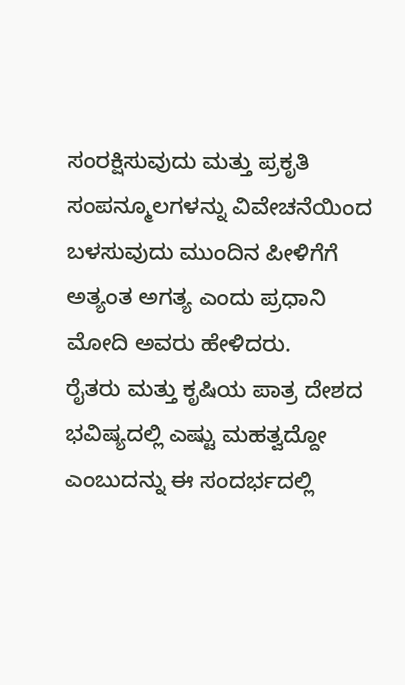ಸಂರಕ್ಷಿಸುವುದು ಮತ್ತು ಪ್ರಕೃತಿ ಸಂಪನ್ಮೂಲಗಳನ್ನು ವಿವೇಚನೆಯಿಂದ ಬಳಸುವುದು ಮುಂದಿನ ಪೀಳಿಗೆಗೆ ಅತ್ಯಂತ ಅಗತ್ಯ ಎಂದು ಪ್ರಧಾನಿ ಮೋದಿ ಅವರು ಹೇಳಿದರು.
ರೈತರು ಮತ್ತು ಕೃಷಿಯ ಪಾತ್ರ ದೇಶದ ಭವಿಷ್ಯದಲ್ಲಿ ಎಷ್ಟು ಮಹತ್ವದ್ದೋ ಎಂಬುದನ್ನು ಈ ಸಂದರ್ಭದಲ್ಲಿ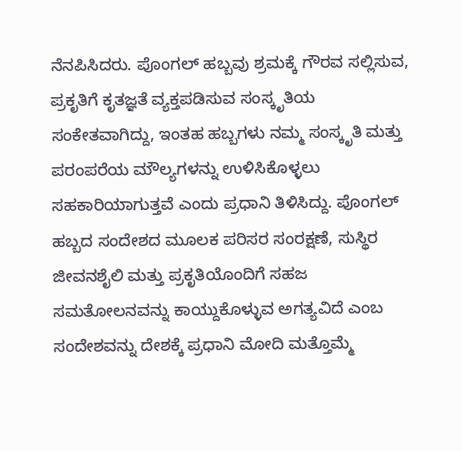ನೆನಪಿಸಿದರು. ಪೊಂಗಲ್ ಹಬ್ಬವು ಶ್ರಮಕ್ಕೆ ಗೌರವ ಸಲ್ಲಿಸುವ, ಪ್ರಕೃತಿಗೆ ಕೃತಜ್ಞತೆ ವ್ಯಕ್ತಪಡಿಸುವ ಸಂಸ್ಕೃತಿಯ ಸಂಕೇತವಾಗಿದ್ದು, ಇಂತಹ ಹಬ್ಬಗಳು ನಮ್ಮ ಸಂಸ್ಕೃತಿ ಮತ್ತು ಪರಂಪರೆಯ ಮೌಲ್ಯಗಳನ್ನು ಉಳಿಸಿಕೊಳ್ಳಲು ಸಹಕಾರಿಯಾಗುತ್ತವೆ ಎಂದು ಪ್ರಧಾನಿ ತಿಳಿಸಿದ್ದು. ಪೊಂಗಲ್ ಹಬ್ಬದ ಸಂದೇಶದ ಮೂಲಕ ಪರಿಸರ ಸಂರಕ್ಷಣೆ, ಸುಸ್ಥಿರ ಜೀವನಶೈಲಿ ಮತ್ತು ಪ್ರಕೃತಿಯೊಂದಿಗೆ ಸಹಜ ಸಮತೋಲನವನ್ನು ಕಾಯ್ದುಕೊಳ್ಳುವ ಅಗತ್ಯವಿದೆ ಎಂಬ ಸಂದೇಶವನ್ನು ದೇಶಕ್ಕೆ ಪ್ರಧಾನಿ ಮೋದಿ ಮತ್ತೊಮ್ಮೆ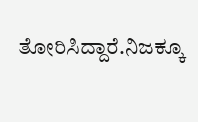ತೋರಿಸಿದ್ದಾರೆ.ನಿಜಕ್ಕೂ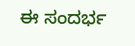ಈ ಸಂದರ್ಭ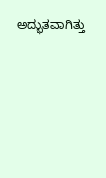ಅದ್ಭುತವಾಗಿತ್ತು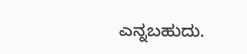ಎನ್ನಬಹುದು.